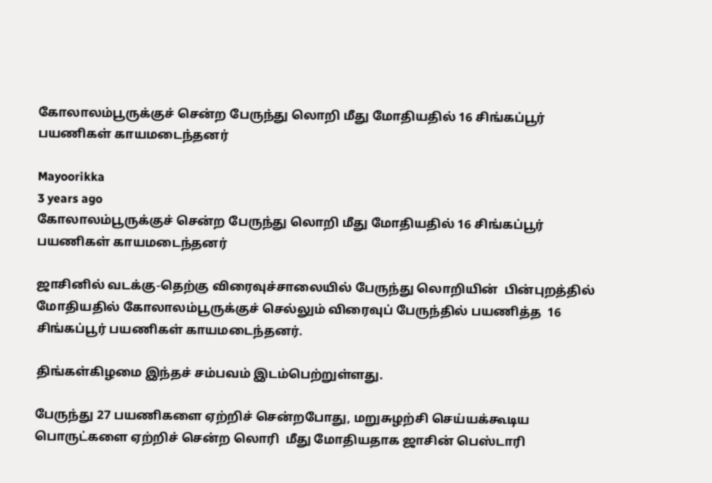கோலாலம்பூருக்குச் சென்ற பேருந்து லொறி மீது மோதியதில் 16 சிங்கப்பூர் பயணிகள் காயமடைந்தனர்

Mayoorikka
3 years ago
கோலாலம்பூருக்குச் சென்ற பேருந்து லொறி மீது மோதியதில் 16 சிங்கப்பூர் பயணிகள் காயமடைந்தனர்

ஜாசினில் வடக்கு-தெற்கு விரைவுச்சாலையில் பேருந்து லொறியின்  பின்புறத்தில் மோதியதில் கோலாலம்பூருக்குச் செல்லும் விரைவுப் பேருந்தில் பயணித்த  16 சிங்கப்பூர் பயணிகள் காயமடைந்தனர்.

திங்கள்கிழமை இந்தச் சம்பவம் இடம்பெற்றுள்ளது.

பேருந்து 27 பயணிகளை ஏற்றிச் சென்றபோது, மறுசுழற்சி செய்யக்கூடிய பொருட்களை ஏற்றிச் சென்ற லொரி  மீது மோதியதாக ஜாசின் பெஸ்டாரி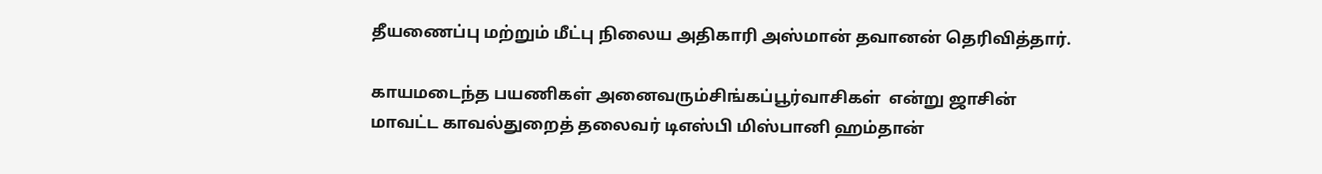தீயணைப்பு மற்றும் மீட்பு நிலைய அதிகாரி அஸ்மான் தவானன் தெரிவித்தார்.

காயமடைந்த பயணிகள் அனைவரும்சிங்கப்பூர்வாசிகள்  என்று ஜாசின் மாவட்ட காவல்துறைத் தலைவர் டிஎஸ்பி மிஸ்பானி ஹம்தான்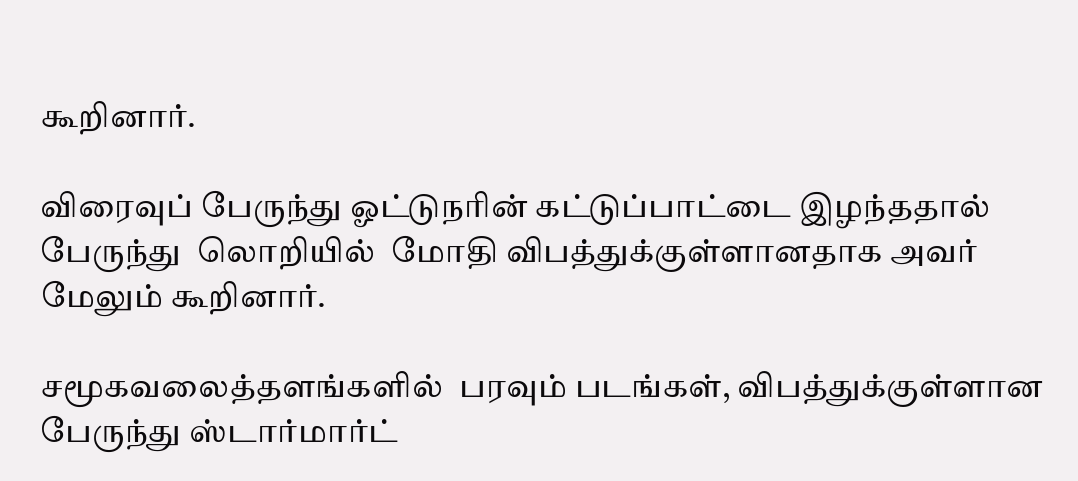கூறினார்.

விரைவுப் பேருந்து ஓட்டுநரின் கட்டுப்பாட்டை இழந்ததால் பேருந்து  லொறியில்  மோதி விபத்துக்குள்ளானதாக அவர் மேலும் கூறினார்.

சமூகவலைத்தளங்களில்  பரவும் படங்கள், விபத்துக்குள்ளான பேருந்து ஸ்டார்மார்ட்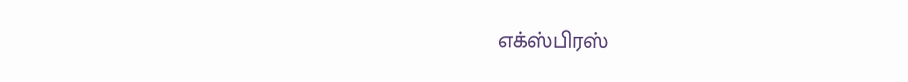எக்ஸ்பிரஸ்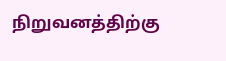நிறுவனத்திற்கு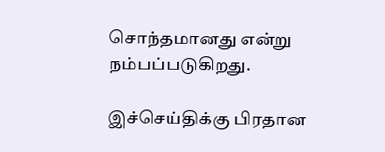சொந்தமானது என்று நம்பப்படுகிறது.

இச்செய்திக்கு பிரதான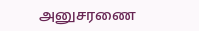அனுசரணை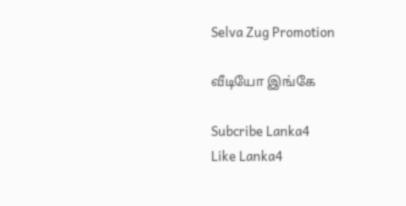Selva Zug Promotion

வீடியோ இங்கே

Subcribe Lanka4
Like Lanka4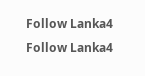Follow Lanka4
Follow Lanka4